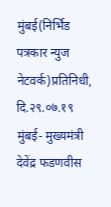मुंबई(निर्भिड पत्रकार न्युज नेटवर्क)प्रतिनिधी,
दि.२९.०७.१९
मुंबई- मुख्यमंत्री देवेंद्र फडणवीस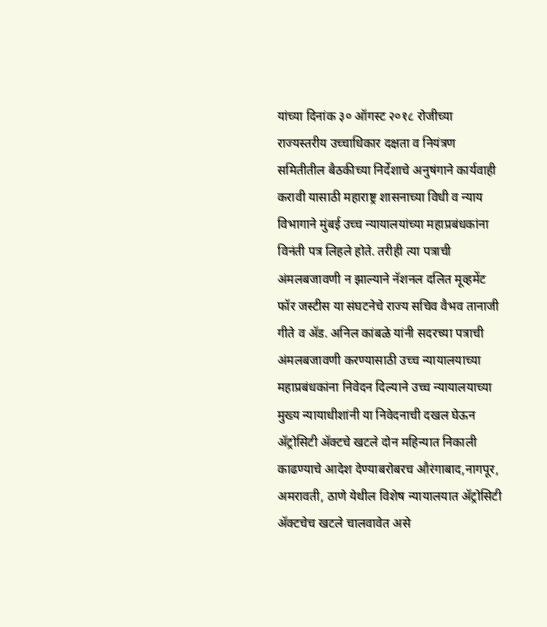यांच्या दिनांक ३० ऑगस्ट २०१८ रोजीच्या राज्यस्तरीय उच्चाधिकार दक्षता व नियंत्रण समितीतील बैठकीच्या निर्देशाचे अनुषंगाने कार्यवाही करावी यासाठी महाराष्ट्र शासनाच्या विधी व न्याय विभागाने मुंबई उच्च न्यायालयांच्या महाप्रबंधकांना विनंती पत्र लिहले होते. तरीही त्या पत्राची अंमलबजावणी न झाल्याने नॅशनल दलित मूव्हमेंट फॉर जस्टीस या संघटनेचे राज्य सचिव वैभव तानाजी गीते व ॲड. अनिल कांबळे यांनी सदरच्या पत्राची अंमलबजावणी करण्यासाठी उच्च न्यायालयाच्या महाप्रबंधकांना निवेदन दिल्याने उच्च न्यायालयाच्या मुख्य न्यायाधीशांनी या निवेदनाची दखल घेऊन ॲट्रोसिटी ॲक्टचे खटले दोन महिन्यात निकाली काढण्याचे आदेश देण्याबरोबरच औरंगाबाद,नागपूर, अमरावती, ठाणे येथील विशेष न्यायालयात ॲट्रोसिटी ॲक्टचेच खटले चालवावेत असे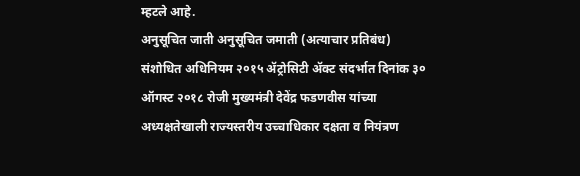म्हटले आहे.
अनुसूचित जाती अनुसूचित जमाती (अत्याचार प्रतिबंध) संशोधित अधिनियम २०१५ ॲट्रोसिटी ॲक्ट संदर्भात दिनांक ३० ऑगस्ट २०१८ रोजी मुख्यमंत्री देवेंद्र फडणवीस यांच्या अध्यक्षतेखाली राज्यस्तरीय उच्चाधिकार दक्षता व नियंत्रण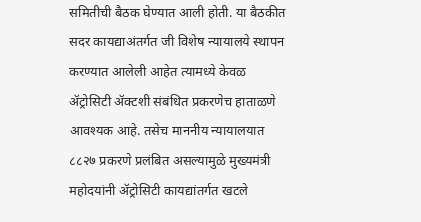समितीची बैठक घेण्यात आली होती. या बैठकीत सदर कायद्याअंतर्गत जी विशेष न्यायालये स्थापन करण्यात आलेली आहेत त्यामध्ये केवळ ॲट्रोसिटी ॲक्टशी संबंधित प्रकरणेच हाताळणे आवश्यक आहे. तसेच माननीय न्यायालयात ८८२७ प्रकरणे प्रलंबित असल्यामुळे मुख्यमंत्री महोदयांनी ॲट्रोसिटी कायद्यांतर्गत खटले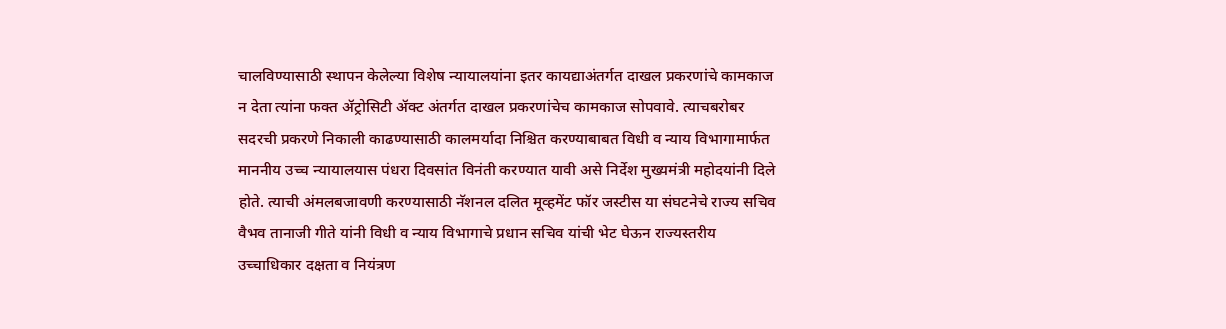चालविण्यासाठी स्थापन केलेल्या विशेष न्यायालयांना इतर कायद्याअंतर्गत दाखल प्रकरणांचे कामकाज न देता त्यांना फक्त ॲट्रोसिटी ॲक्ट अंतर्गत दाखल प्रकरणांचेच कामकाज सोपवावे. त्याचबरोबर सदरची प्रकरणे निकाली काढण्यासाठी कालमर्यादा निश्चित करण्याबाबत विधी व न्याय विभागामार्फत माननीय उच्च न्यायालयास पंधरा दिवसांत विनंती करण्यात यावी असे निर्देश मुख्यमंत्री महोदयांनी दिले होते. त्याची अंमलबजावणी करण्यासाठी नॅशनल दलित मूव्हमेंट फॉर जस्टीस या संघटनेचे राज्य सचिव वैभव तानाजी गीते यांनी विधी व न्याय विभागाचे प्रधान सचिव यांची भेट घेऊन राज्यस्तरीय उच्चाधिकार दक्षता व नियंत्रण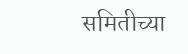समितीच्या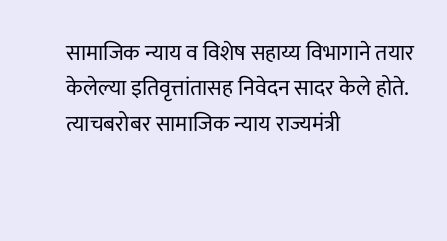सामाजिक न्याय व विशेष सहाय्य विभागाने तयार केलेल्या इतिवृत्तांतासह निवेदन सादर केले होते. त्याचबरोबर सामाजिक न्याय राज्यमंत्री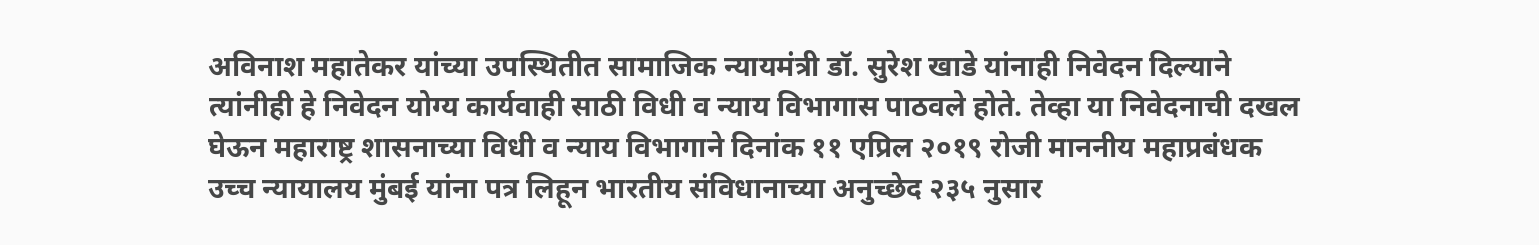अविनाश महातेकर यांच्या उपस्थितीत सामाजिक न्यायमंत्री डॉ. सुरेश खाडे यांनाही निवेदन दिल्याने त्यांनीही हे निवेदन योग्य कार्यवाही साठी विधी व न्याय विभागास पाठवले होते. तेव्हा या निवेदनाची दखल घेऊन महाराष्ट्र शासनाच्या विधी व न्याय विभागाने दिनांक ११ एप्रिल २०१९ रोजी माननीय महाप्रबंधक उच्च न्यायालय मुंबई यांना पत्र लिहून भारतीय संविधानाच्या अनुच्छेद २३५ नुसार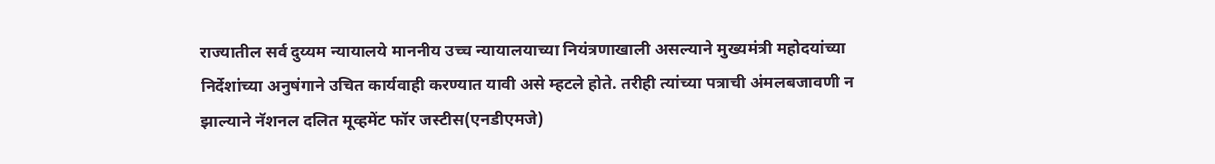राज्यातील सर्व दुय्यम न्यायालये माननीय उच्च न्यायालयाच्या नियंत्रणाखाली असल्याने मुख्यमंत्री महोदयांच्या निर्देशांच्या अनुषंगाने उचित कार्यवाही करण्यात यावी असे म्हटले होते. तरीही त्यांच्या पत्राची अंमलबजावणी न झाल्याने नॅशनल दलित मूव्हमेंट फॉर जस्टीस(एनडीएमजे)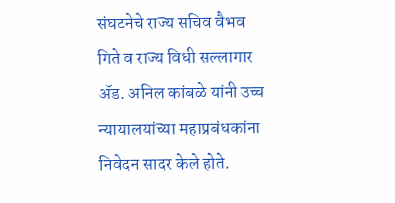संघटनेचे राज्य सचिव वैभव गिते व राज्य विधी सल्लागार ॲड. अनिल कांबळे यांनी उच्च न्यायालयांच्या महाप्रबंधकांना निवेदन सादर केले होते.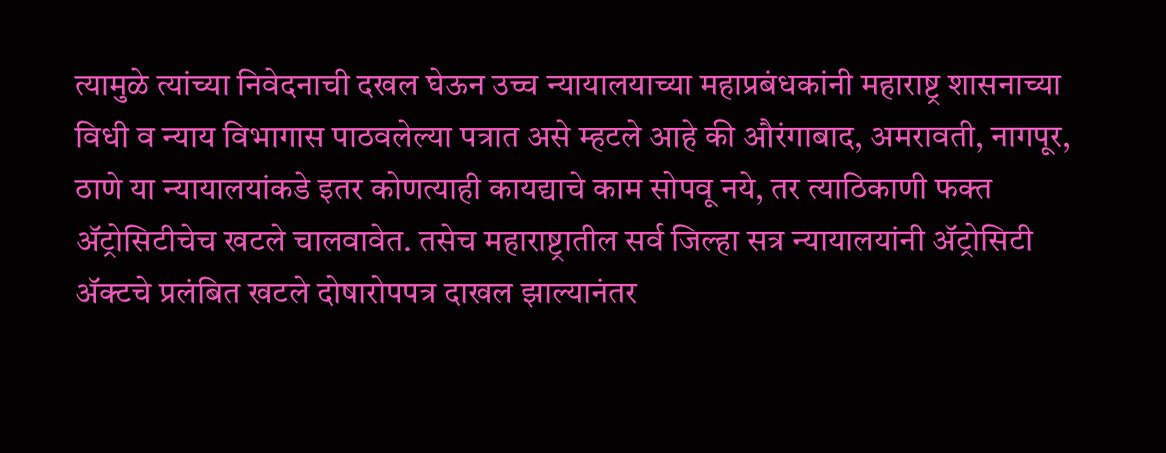त्यामुळे त्यांच्या निवेदनाची दखल घेऊन उच्च न्यायालयाच्या महाप्रबंधकांनी महाराष्ट्र शासनाच्या विधी व न्याय विभागास पाठवलेल्या पत्रात असे म्हटले आहे की औरंगाबाद, अमरावती, नागपूर, ठाणे या न्यायालयांकडे इतर कोणत्याही कायद्याचे काम सोपवू नये, तर त्याठिकाणी फक्त ॲट्रोसिटीचेच खटले चालवावेत. तसेच महाराष्ट्रातील सर्व जिल्हा सत्र न्यायालयांनी ॲट्रोसिटी ॲक्टचे प्रलंबित खटले दोषारोपपत्र दाखल झाल्यानंतर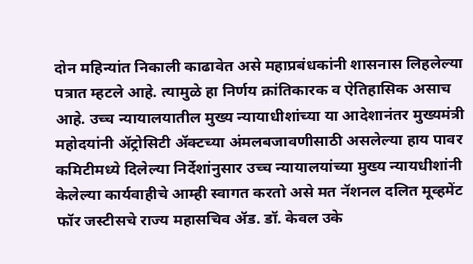दोन महिन्यांत निकाली काढावेत असे महाप्रबंधकांनी शासनास लिहलेल्या पत्रात म्हटले आहे. त्यामुळे हा निर्णय क्रांतिकारक व ऐतिहासिक असाच आहे. उच्च न्यायालयातील मुख्य न्यायाधीशांच्या या आदेशानंतर मुख्यमंत्री महोदयांनी ॲट्रोसिटी ॲक्टच्या अंमलबजावणीसाठी असलेल्या हाय पावर कमिटीमध्ये दिलेल्या निर्देशांनुसार उच्च न्यायालयांच्या मुख्य न्यायधीशांनी केलेल्या कार्यवाहीचे आम्ही स्वागत करतो असे मत नॅशनल दलित मूव्हमेंट फॉर जस्टीसचे राज्य महासचिव ॲड. डॉ. केवल उके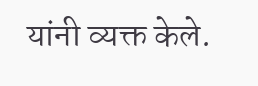यांनी व्यक्त केले.